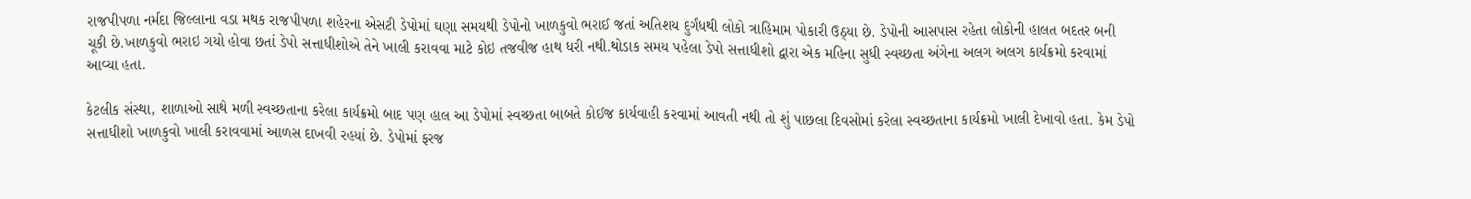રાજપીપળા નર્મદા જિલ્લાના વડા મથક રાજપીપળા શહેરના એસટી ડેપોમાં ઘણા સમયથી ડેપોનો ખાળકુવો ભરાઈ જતાં અતિશય દુર્ગંધથી લોકો ત્રાહિમામ પોકારી ઉઠ્યા છે. ડેપોની આસપાસ રહેતા લોકોની હાલત બદતર બની ચૂકી છે.ખાળકુવો ભરાઇ ગયો હોવા છતાં ડેપો સત્તાધીશોએ તેને ખાલી કરાવવા માટે કોઇ તજવીજ હાથ ધરી નથી.થોડાક સમય પહેલા ડેપો સત્તાધીશો દ્વારા એક મહિના સુધી સ્વચ્છતા અંગેના અલગ અલગ કાર્યક્રમો કરવામાં આવ્યા હતા.

કેટલીક સંસ્થા, શાળાઓ સાથે મળી સ્વચ્છતાના કરેલા કાર્યક્રમો બાદ પણ હાલ આ ડેપોમાં સ્વચ્છતા બાબતે કોઈજ કાર્યવાહી કરવામાં આવતી નથી તો શું પાછલા દિવસોમાં કરેલા સ્વચ્છતાના કાર્યક્રમો ખાલી દેખાવો હતા. કેમ ડેપો સત્તાધીશો ખાળકુવો ખાલી કરાવવામાં આળસ દાખવી રહયાં છે. ડેપોમાં ફરજ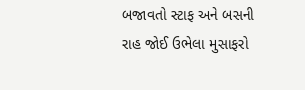બજાવતો સ્ટાફ અને બસની રાહ જોઈ ઉભેલા મુસાફરો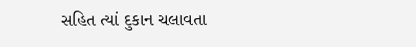સહિત ત્યાં દુકાન ચલાવતા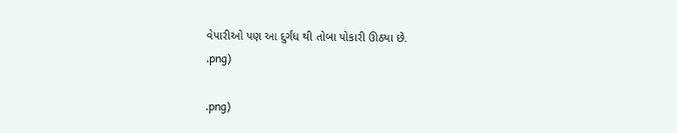વેપારીઓ પણ આ દુર્ગંધ થી તોબા પોકારી ઊઠયા છે.
.png)

.png)